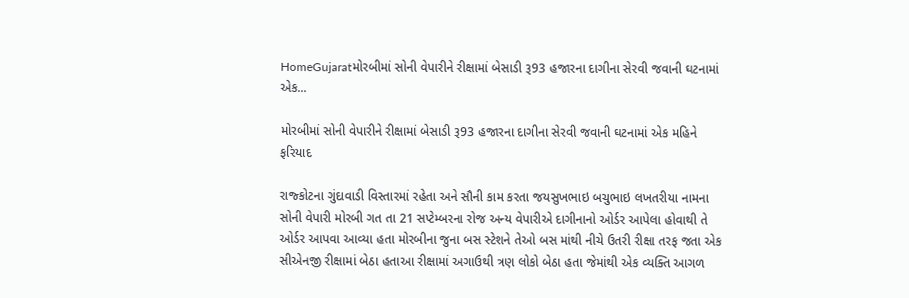HomeGujaratમોરબીમાં સોની વેપારીને રીક્ષામાં બેસાડી રૂ93 હજારના દાગીના સેરવી જવાની ઘટનામાં એક...

મોરબીમાં સોની વેપારીને રીક્ષામાં બેસાડી રૂ93 હજારના દાગીના સેરવી જવાની ઘટનામાં એક મહિને ફરિયાદ

રાજ્કોટના ગુંદાવાડી વિસ્તારમાં રહેતા અને સૌની કામ કરતા જયસુખભાઇ બચુભાઇ લખતરીયા નામના સોની વેપારી મોરબી ગત તા 21 સપ્ટેમ્બરના રોજ અન્ય વેપારીએ દાગીનાનો ઓર્ડર આપેલા હોવાથી તે ઓર્ડર આપવા આવ્યા હતા મોરબીના જુના બસ સ્ટેશને તેઓ બસ માંથી નીચે ઉતરી રીક્ષા તરફ જતા એક સીએનજી રીક્ષામાં બેઠા હતાઆ રીક્ષામાં અગાઉથી ત્રણ લોકો બેઠા હતા જેમાંથી એક વ્યક્તિ આગળ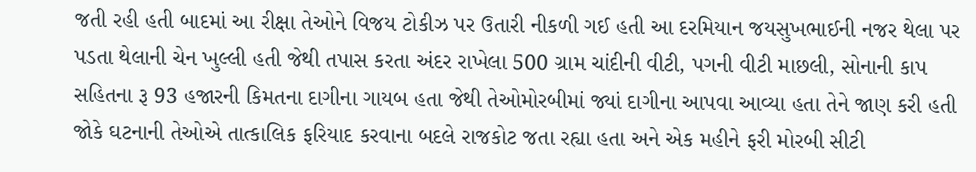જતી રહી હતી બાદમાં આ રીક્ષા તેઓને વિજય ટોકીઝ પર ઉતારી નીકળી ગઈ હતી આ દરમિયાન જયસુખભાઈની નજર થેલા પર પડતા થેલાની ચેન ખુલ્લી હતી જેથી તપાસ કરતા અંદર રાખેલા 500 ગ્રામ ચાંદીની વીટી, પગની વીટી માછલી, સોનાની કાપ સહિતના રૂ 93 હજારની કિમતના દાગીના ગાયબ હતા જેથી તેઓમોરબીમાં જ્યાં દાગીના આપવા આવ્યા હતા તેને જાણ કરી હતી જોકે ઘટનાની તેઓએ તાત્કાલિક ફરિયાદ કરવાના બદલે રાજકોટ જતા રહ્યા હતા અને એક મહીને ફરી મોરબી સીટી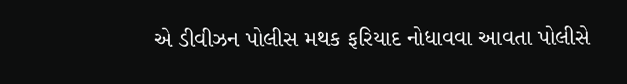એ ડીવીઝન પોલીસ મથક ફરિયાદ નોધાવવા આવતા પોલીસે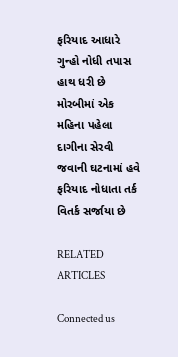ફરિયાદ આધારે ગુન્હો નોધી તપાસ હાથ ધરી છે
મોરબીમાં એક મહિના પહેલા દાગીના સેરવી જવાની ઘટનામાં હવે ફરિયાદ નોધાતા તર્ક વિતર્ક સર્જાયા છે

RELATED ARTICLES

Connected us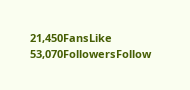21,450FansLike
53,070FollowersFollow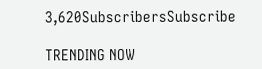3,620SubscribersSubscribe

TRENDING NOW